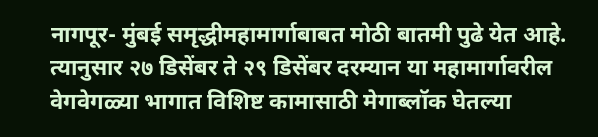नागपूर- मुंबई समृद्धीमहामार्गाबाबत मोठी बातमी पुढे येत आहे. त्यानुसार २७ डिसेंबर ते २९ डिसेंबर दरम्यान या महामार्गावरील वेगवेगळ्या भागात विशिष्ट कामासाठी मेगाब्लॉक घेतल्या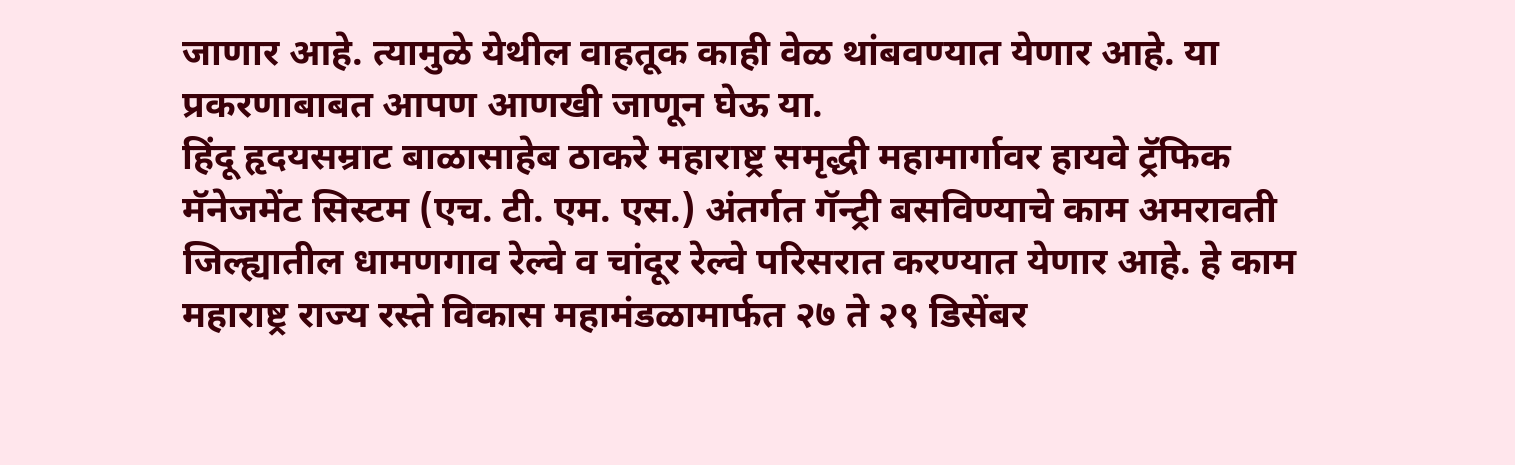जाणार आहे. त्यामुळे येथील वाहतूक काही वेळ थांबवण्यात येणार आहे. या प्रकरणाबाबत आपण आणखी जाणून घेऊ या.
हिंदू हृदयसम्राट बाळासाहेब ठाकरे महाराष्ट्र समृद्धी महामार्गावर हायवे ट्रॅफिक मॅनेजमेंट सिस्टम (एच. टी. एम. एस.) अंतर्गत गॅन्ट्री बसविण्याचे काम अमरावती जिल्ह्यातील धामणगाव रेल्वे व चांदूर रेल्वे परिसरात करण्यात येणार आहे. हे काम महाराष्ट्र राज्य रस्ते विकास महामंडळामार्फत २७ ते २९ डिसेंबर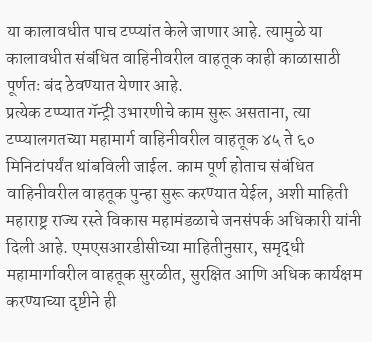या कालावधीत पाच टप्प्यांत केले जाणार आहे. त्यामुळे या कालावधीत संबंधित वाहिनीवरील वाहतूक काही काळासाठी पूर्णतः बंद ठेवण्यात येणार आहे.
प्रत्येक टप्प्यात गॅन्ट्री उभारणीचे काम सुरू असताना, त्या टप्प्यालगतच्या महामार्ग वाहिनीवरील वाहतूक ४५ ते ६० मिनिटांपर्यंत थांबविली जाईल. काम पूर्ण होताच संबंधित वाहिनीवरील वाहतूक पुन्हा सुरू करण्यात येईल, अशी माहिती महाराष्ट्र राज्य रस्ते विकास महामंडळाचे जनसंपर्क अधिकारी यांनी दिली आहे. एमएसआरडीसीच्या माहितीनुसार, समृद्धी महामार्गावरील वाहतूक सुरळीत, सुरक्षित आणि अधिक कार्यक्षम करण्याच्या दृष्टीने ही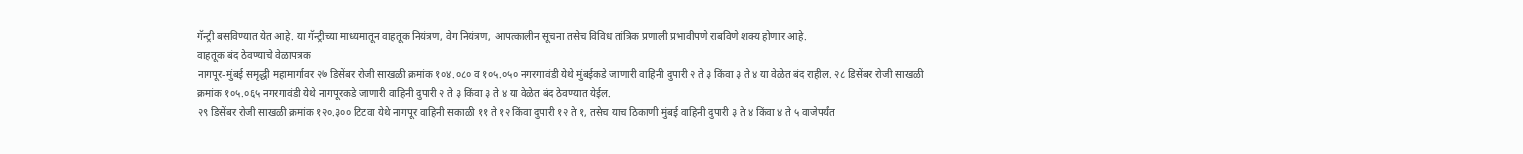गॅन्ट्री बसविण्यात येत आहे. या गॅन्ट्रीच्या माध्यमातून वाहतूक नियंत्रण, वेग नियंत्रण, आपत्कालीन सूचना तसेच विविध तांत्रिक प्रणाली प्रभावीपणे राबविणे शक्य होणार आहे.
वाहतूक बंद ठेवण्याचे वेळापत्रक
नागपूर-मुंबई समृद्धी महामार्गावर २७ डिसेंबर रोजी साखळी क्रमांक १०४.०८० व १०५.०५० नगरगावंडी येथे मुंबईकडे जाणारी वाहिनी दुपारी २ ते ३ किंवा ३ ते ४ या वेळेत बंद राहील. २८ डिसेंबर रोजी साखळी क्रमांक १०५.०६५ नगरगावंडी येथे नागपूरकडे जाणारी वाहिनी दुपारी २ ते ३ किंवा ३ ते ४ या वेळेत बंद ठेवण्यात येईल.
२९ डिसेंबर रोजी साखळी क्रमांक १२०.३०० टिटवा येथे नागपूर वाहिनी सकाळी ११ ते १२ किंवा दुपारी १२ ते १, तसेच याच ठिकाणी मुंबई वाहिनी दुपारी ३ ते ४ किंवा ४ ते ५ वाजेपर्यंत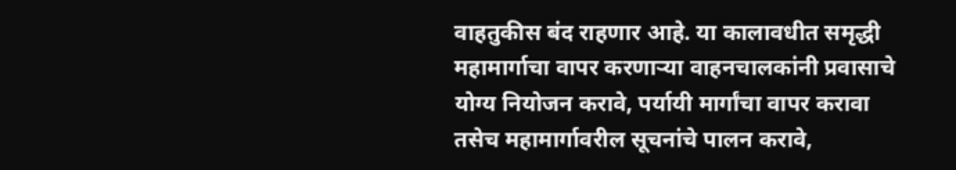वाहतुकीस बंद राहणार आहे. या कालावधीत समृद्धी महामार्गाचा वापर करणाऱ्या वाहनचालकांनी प्रवासाचे योग्य नियोजन करावे, पर्यायी मार्गांचा वापर करावा तसेच महामार्गावरील सूचनांचे पालन करावे,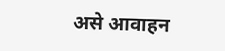असे आवाहन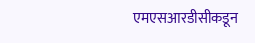एमएसआरडीसीकडून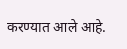करण्यात आले आहे.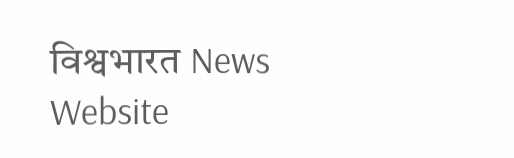विश्वभारत News Website